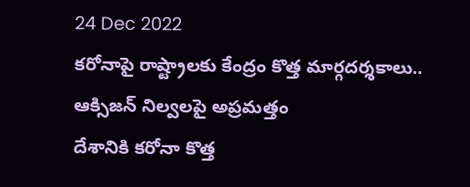24 Dec 2022
కరోనాపై రాష్ట్రాలకు కేంద్రం కొత్త మార్గదర్శకాలు.. ఆక్సిజన్ నిల్వలపై అప్రమత్తం
దేశానికి కరోనా కొత్త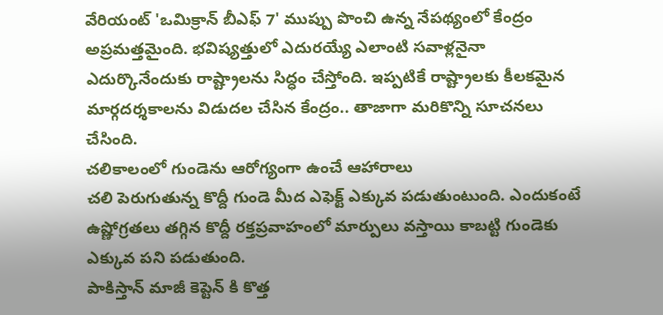వేరియంట్ 'ఒమిక్రాన్ బీఎఫ్ 7' ముప్పు పొంచి ఉన్న నేపథ్యంలో కేంద్రం అప్రమత్తమైంది. భవిష్యత్తులో ఎదురయ్యే ఎలాంటి సవాళ్లనైనా ఎదుర్కొనేందుకు రాష్ట్రాలను సిద్ధం చేస్తోంది. ఇప్పటికే రాష్ట్రాలకు కీలకమైన మార్గదర్శకాలను విడుదల చేసిన కేంద్రం.. తాజాగా మరికొన్ని సూచనలు చేసింది.
చలికాలంలో గుండెను ఆరోగ్యంగా ఉంచే ఆహారాలు
చలి పెరుగుతున్న కొద్దీ గుండె మీద ఎఫెక్ట్ ఎక్కువ పడుతుంటుంది. ఎందుకంటే ఉష్ణోగ్రతలు తగ్గిన కొద్దీ రక్తప్రవాహంలో మార్పులు వస్తాయి కాబట్టి గుండెకు ఎక్కువ పని పడుతుంది.
పాకిస్తాన్ మాజీ కెప్టెన్ కి కొత్త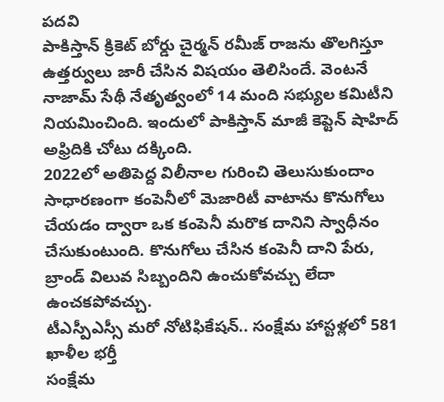పదవి
పాకిస్తాన్ క్రికెట్ బోర్డు చైర్మన్ రమీజ్ రాజను తొలగిస్తూ ఉత్తర్వులు జారీ చేసిన విషయం తెలిసిందే. వెంటనే నాజామ్ సేథీ నేతృత్వంలో 14 మంది సభ్యుల కమిటీని నియమించింది. ఇందులో పాకిస్తాన్ మాజీ కెప్టెన్ షాహిద్ అఫ్రిదికి చోటు దక్కింది.
2022లో అతిపెద్ద విలీనాల గురించి తెలుసుకుందాం
సాధారణంగా కంపెనీలో మెజారిటీ వాటాను కొనుగోలు చేయడం ద్వారా ఒక కంపెనీ మరొక దానిని స్వాధీనం చేసుకుంటుంది. కొనుగోలు చేసిన కంపెనీ దాని పేరు, బ్రాండ్ విలువ సిబ్బందిని ఉంచుకోవచ్చు లేదా ఉంచకపోవచ్చు.
టీఎస్పీఎస్సీ మరో నోటిఫికేషన్.. సంక్షేమ హాస్టళ్లలో 581 ఖాళీల భర్తీ
సంక్షేమ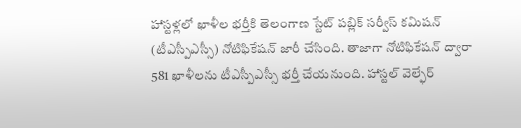హాస్టళ్లలో ఖాళీల భర్తీకి తెలంగాణ స్టేట్ పబ్లిక్ సర్వీస్ కమిషన్ (టీఎస్పీఎస్సీ) నోటిఫికేషన్ జారీ చేసింది. తాజాగా నోటిఫికేషన్ ద్వారా 581 ఖాళీలను టీఎస్పీఎస్సీ భర్తీ చేయనుంది. హాస్టల్ వెల్ఫేర్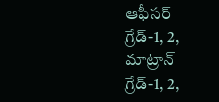ఆఫీసర్ గ్రేడ్-1, 2, మాట్రాన్ గ్రేడ్-1, 2,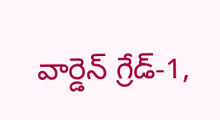వార్డెన్ గ్రేడ్-1,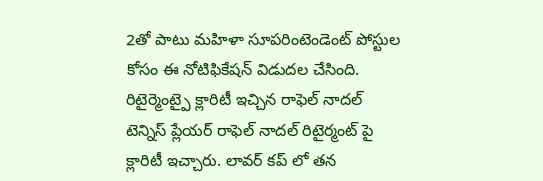2తో పాటు మహిళా సూపరింటెండెంట్ పోస్టుల కోసం ఈ నోటిఫికేషన్ విడుదల చేసింది.
రిటైర్మెంట్పై క్లారిటీ ఇచ్చిన రాఫెల్ నాదల్
టెన్నిస్ ప్లేయర్ రాఫెల్ నాదల్ రిటైర్మంట్ పై క్లారిటీ ఇచ్చారు. లావర్ కప్ లో తన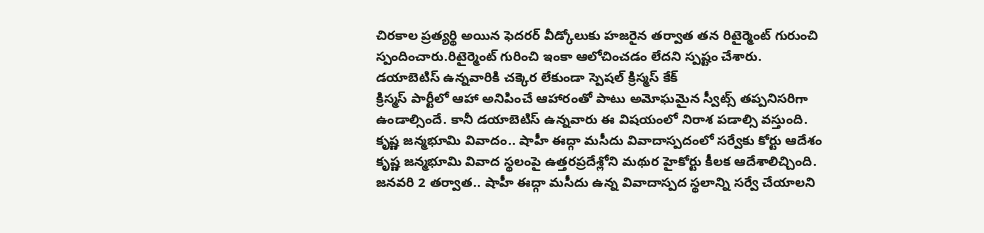చిరకాల ప్రత్యర్థి అయిన ఫెదరర్ వీడ్కోలుకు హజరైన తర్వాత తన రిటైర్మెంట్ గురుంచి స్పందించారు.రిటైర్మెంట్ గురించి ఇంకా ఆలోచించడం లేదని స్పష్టం చేశారు.
డయాబెటిస్ ఉన్నవారికి చక్కెర లేకుండా స్పెషల్ క్రిస్మస్ కేక్
క్రిస్మస్ పార్టీలో ఆహా అనిపించే ఆహారంతో పాటు అమోఘమైన స్వీట్స్ తప్పనిసరిగా ఉండాల్సిందే. కానీ డయాబెటిస్ ఉన్నవారు ఈ విషయంలో నిరాశ పడాల్సి వస్తుంది.
కృష్ణ జన్మభూమి వివాదం.. షాహీ ఈద్గా మసీదు వివాదాస్పదంలో సర్వేకు కోర్టు ఆదేశం
కృష్ణ జన్మభూమి వివాద స్థలంపై ఉత్తరప్రదేశ్లోని మథుర హైకోర్టు కీలక ఆదేశాలిచ్చింది. జనవరి 2 తర్వాత.. షాహీ ఈద్గా మసీదు ఉన్న వివాదాస్పద స్థలాన్ని సర్వే చేయాలని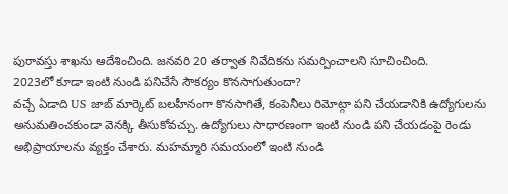పురావస్తు శాఖను ఆదేశించింది. జనవరి 20 తర్వాత నివేదికను సమర్పించాలని సూచించింది.
2023లో కూడా ఇంటి నుండి పనిచేసే సౌకర్యం కొనసాగుతుందా?
వచ్చే ఏడాది US జాబ్ మార్కెట్ బలహీనంగా కొనసాగితే, కంపెనీలు రిమోట్గా పని చేయడానికి ఉద్యోగులను అనుమతించకుండా వెనక్కి తీసుకోవచ్చు. ఉద్యోగులు సాధారణంగా ఇంటి నుండి పని చేయడంపై రెండు అభిప్రాయాలను వ్యక్తం చేశారు. మహమ్మారి సమయంలో ఇంటి నుండి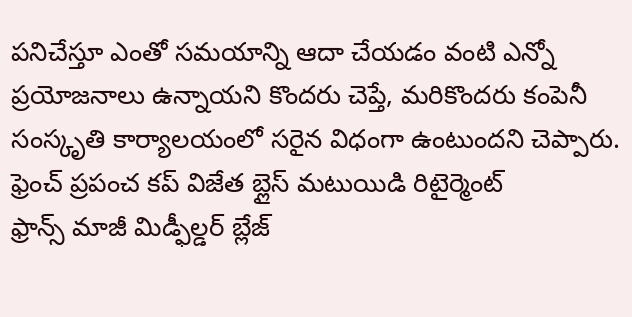పనిచేస్తూ ఎంతో సమయాన్ని ఆదా చేయడం వంటి ఎన్నో ప్రయోజనాలు ఉన్నాయని కొందరు చెప్తే, మరికొందరు కంపెనీ సంస్కృతి కార్యాలయంలో సరైన విధంగా ఉంటుందని చెప్పారు.
ఫ్రెంచ్ ప్రపంచ కప్ విజేత బ్లైస్ మటుయిడి రిటైర్మెంట్
ఫ్రాన్స్ మాజీ మిడ్ఫీల్డర్ బ్లేజ్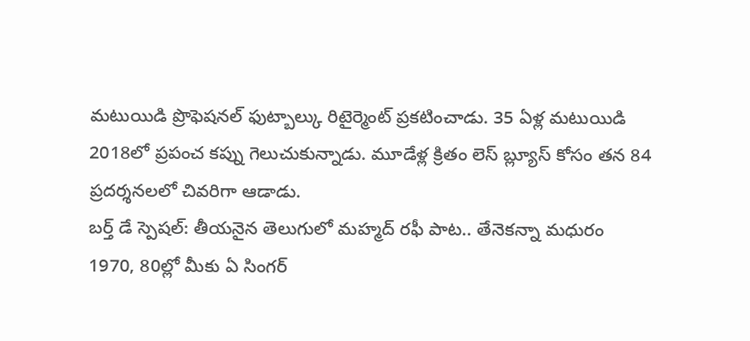మటుయిడి ప్రొఫెషనల్ ఫుట్బాల్కు రిటైర్మెంట్ ప్రకటించాడు. 35 ఏళ్ల మటుయిడి 2018లో ప్రపంచ కప్ను గెలుచుకున్నాడు. మూడేళ్ల క్రితం లెస్ బ్ల్యూస్ కోసం తన 84 ప్రదర్శనలలో చివరిగా ఆడాడు.
బర్త్ డే స్పెషల్: తీయనైన తెలుగులో మహ్మద్ రఫీ పాట.. తేనెకన్నా మధురం
1970, 80ల్లో మీకు ఏ సింగర్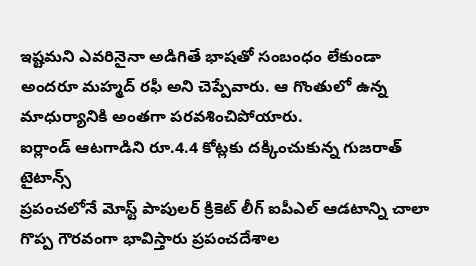ఇష్టమని ఎవరినైనా అడిగితే భాషతో సంబంధం లేకుండా అందరూ మహ్మద్ రఫీ అని చెప్పేవారు. ఆ గొంతులో ఉన్న మాధుర్యానికి అంతగా పరవశించిపోయారు.
ఐర్లాండ్ ఆటగాడిని రూ.4.4 కోట్లకు దక్కించుకున్న గుజరాత్ టైటాన్స్
ప్రపంచలోనే మోస్ట్ పాపులర్ క్రికెట్ లీగ్ ఐపీఎల్ ఆడటాన్ని చాలా గొప్ప గౌరవంగా భావిస్తారు ప్రపంచదేశాల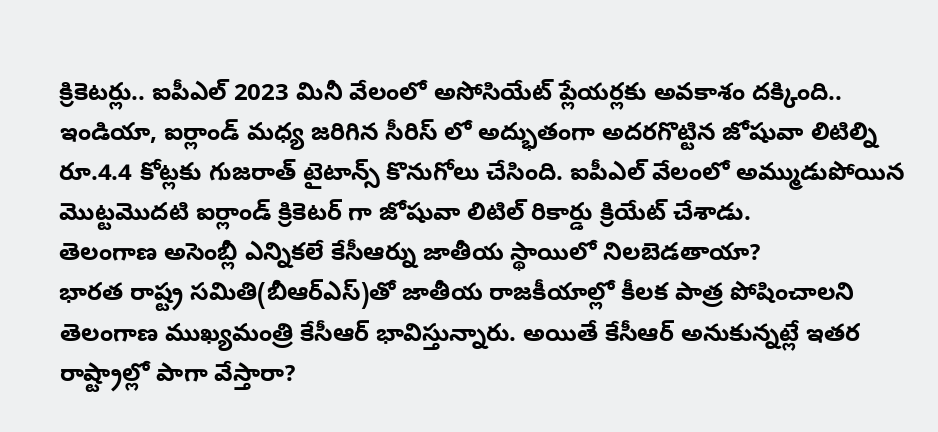క్రికెటర్లు.. ఐపీఎల్ 2023 మినీ వేలంలో అసోసియేట్ ప్లేయర్లకు అవకాశం దక్కింది.. ఇండియా, ఐర్లాండ్ మధ్య జరిగిన సీరిస్ లో అద్భుతంగా అదరగొట్టిన జోషువా లిటిల్ని రూ.4.4 కోట్లకు గుజరాత్ టైటాన్స్ కొనుగోలు చేసింది. ఐపీఎల్ వేలంలో అమ్ముడుపోయిన మొట్టమొదటి ఐర్లాండ్ క్రికెటర్ గా జోషువా లిటిల్ రికార్డు క్రియేట్ చేశాడు.
తెలంగాణ అసెంబ్లీ ఎన్నికలే కేసీఆర్ను జాతీయ స్థాయిలో నిలబెడతాయా?
భారత రాష్ట్ర సమితి(బీఆర్ఎస్)తో జాతీయ రాజకీయాల్లో కీలక పాత్ర పోషించాలని తెలంగాణ ముఖ్యమంత్రి కేసీఆర్ భావిస్తున్నారు. అయితే కేసీఆర్ అనుకున్నట్లే ఇతర రాష్ట్రాల్లో పాగా వేస్తారా?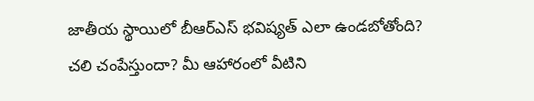జాతీయ స్థాయిలో బీఆర్ఎస్ భవిష్యత్ ఎలా ఉండబోతోంది?
చలి చంపేస్తుందా? మీ ఆహారంలో వీటిని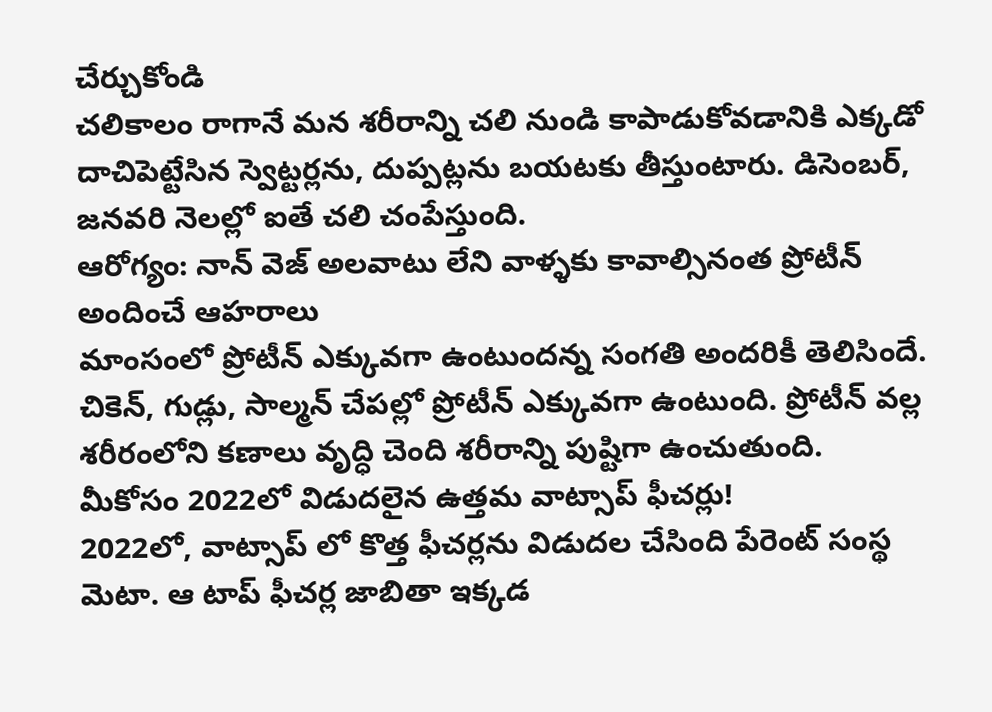చేర్చుకోండి
చలికాలం రాగానే మన శరీరాన్ని చలి నుండి కాపాడుకోవడానికి ఎక్కడో దాచిపెట్టేసిన స్వెట్టర్లను, దుప్పట్లను బయటకు తీస్తుంటారు. డిసెంబర్, జనవరి నెలల్లో ఐతే చలి చంపేస్తుంది.
ఆరోగ్యం: నాన్ వెజ్ అలవాటు లేని వాళ్ళకు కావాల్సినంత ప్రోటీన్ అందించే ఆహరాలు
మాంసంలో ప్రోటీన్ ఎక్కువగా ఉంటుందన్న సంగతి అందరికీ తెలిసిందే. చికెన్, గుడ్లు, సాల్మన్ చేపల్లో ప్రోటీన్ ఎక్కువగా ఉంటుంది. ప్రోటీన్ వల్ల శరీరంలోని కణాలు వృద్ధి చెంది శరీరాన్ని పుష్టిగా ఉంచుతుంది.
మీకోసం 2022లో విడుదలైన ఉత్తమ వాట్సాప్ ఫీచర్లు!
2022లో, వాట్సాప్ లో కొత్త ఫీచర్లను విడుదల చేసింది పేరెంట్ సంస్థ మెటా. ఆ టాప్ ఫీచర్ల జాబితా ఇక్కడ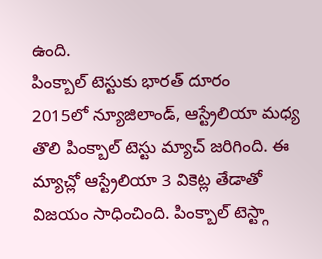ఉంది.
పింక్బాల్ టెస్టుకు భారత్ దూరం
2015లో న్యూజిలాండ్, ఆస్ట్రేలియా మధ్య తొలి పింక్బాల్ టెస్టు మ్యాచ్ జరిగింది. ఈ మ్యాచ్లో ఆస్ట్రేలియా 3 వికెట్ల తేడాతో విజయం సాధించింది. పింక్బాల్ టెస్ట్గా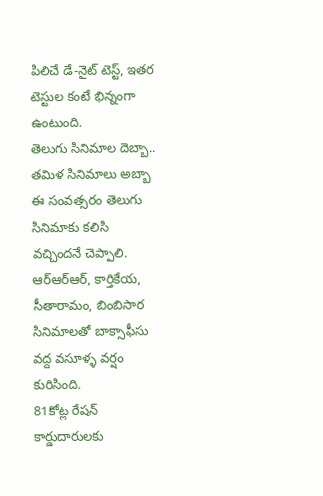పిలిచే డే-నైట్ టెస్ట్, ఇతర టెస్టుల కంటే భిన్నంగా ఉంటుంది.
తెలుగు సినిమాల దెబ్బా.. తమిళ సినిమాలు అబ్బా
ఈ సంవత్సరం తెలుగు సినిమాకు కలిసి వచ్చిందనే చెప్పాలి. ఆర్ఆర్ఆర్, కార్తికేయ, సీతారామం, బింబిసార సినిమాలతో బాక్సాఫీసు వద్ద వసూళ్ళ వర్షం కురిసింది.
81కోట్ల రేషన్ కార్డుదారులకు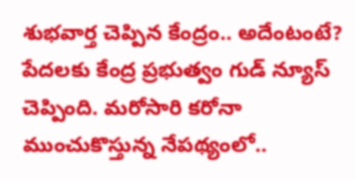శుభవార్త చెప్పిన కేంద్రం.. అదేంటంటే?
పేదలకు కేంద్ర ప్రభుత్వం గుడ్ న్యూస్ చెప్పింది. మరోసారి కరోనా ముంచుకొస్తున్న నేపథ్యంలో..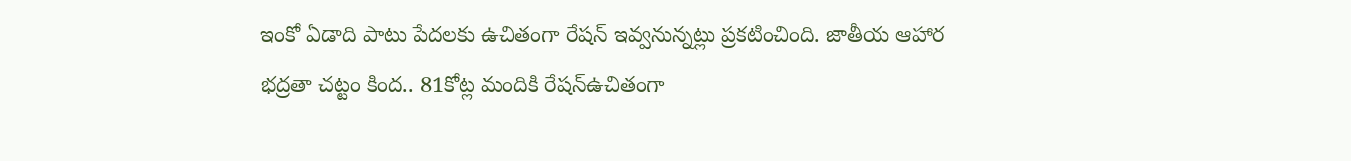ఇంకో ఏడాది పాటు పేదలకు ఉచితంగా రేషన్ ఇవ్వనున్నట్లు ప్రకటించింది. జాతీయ ఆహార భద్రతా చట్టం కింద.. 81కోట్ల మందికి రేషన్ఉచితంగా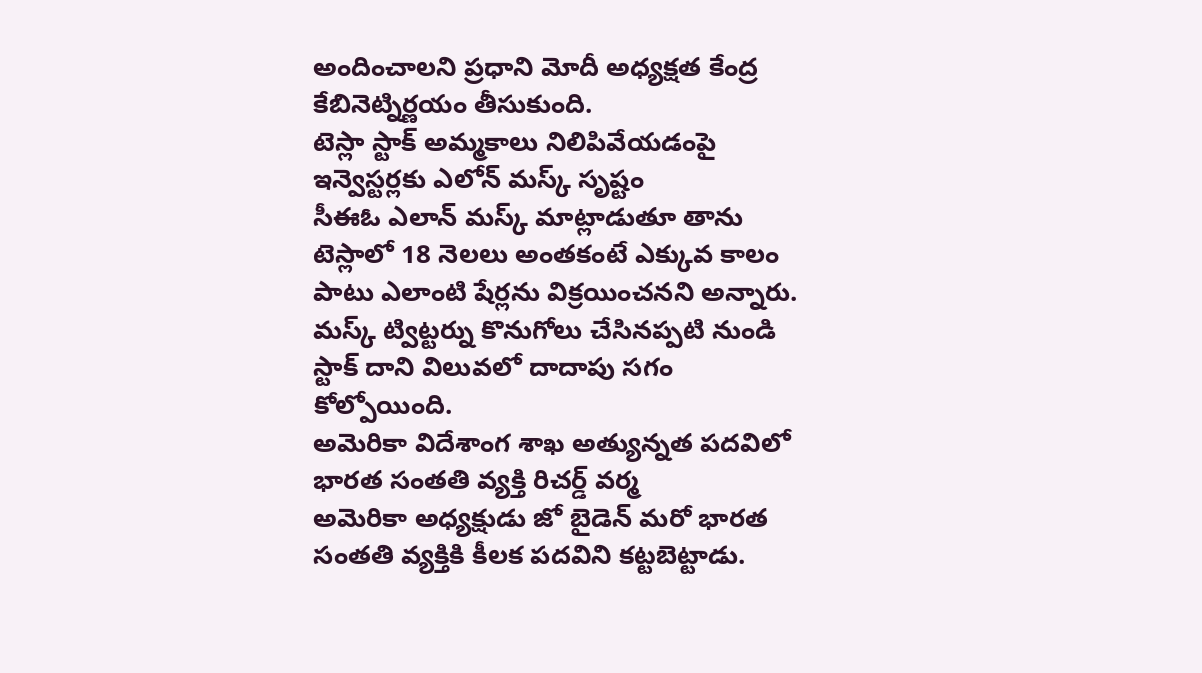అందించాలని ప్రధాని మోదీ అధ్యక్షత కేంద్ర కేబినెట్నిర్ణయం తీసుకుంది.
టెస్లా స్టాక్ అమ్మకాలు నిలిపివేయడంపై ఇన్వెస్టర్లకు ఎలోన్ మస్క్ సృష్టం
సీఈఓ ఎలాన్ మస్క్ మాట్లాడుతూ తాను టెస్లాలో 18 నెలలు అంతకంటే ఎక్కువ కాలం పాటు ఎలాంటి షేర్లను విక్రయించనని అన్నారు. మస్క్ ట్విట్టర్ను కొనుగోలు చేసినప్పటి నుండి స్టాక్ దాని విలువలో దాదాపు సగం కోల్పోయింది.
అమెరికా విదేశాంగ శాఖ అత్యున్నత పదవిలో భారత సంతతి వ్యక్తి రిచర్డ్ వర్మ
అమెరికా అధ్యక్షుడు జో బైడెన్ మరో భారత సంతతి వ్యక్తికి కీలక పదవిని కట్టబెట్టాడు.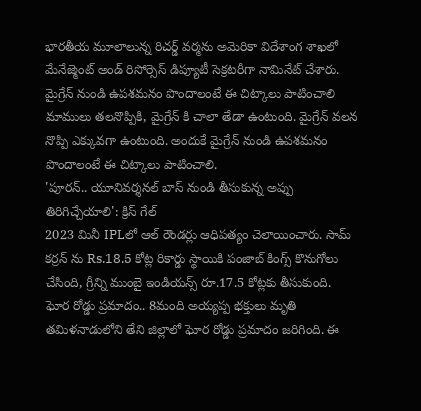భారతీయ మూలాలున్న రిచర్డ్ వర్మను అమెరికా విదేశాంగ శాఖలో మేనేజ్మెంట్ అండ్ రిసోర్సెస్ డిప్యూటీ సెక్రటరీగా నామినేట్ చేశారు.
మైగ్రేన్ నుండి ఉపశమనం పొందాలంటే ఈ చిట్కాలు పాటించాలి
మాములు తలనొప్పికి, మైగ్రేన్ కి చాలా తేడా ఉంటుంది. మైగ్రేన్ వలన నొప్పి ఎక్కువగా ఉంటుంది. అందుకే మైగ్రేన్ నుండి ఉపశమనం పొందాలంటే ఈ చిట్కాలు పాటించాలి.
'పూరన్.. యూనివర్శనల్ బాస్ నుండి తీసుకున్న అప్పు తిరిగిచ్చేయాలి': క్రిస్ గేల్
2023 మినీ IPLలో ఆల్ రౌండర్లు ఆధిపత్యం చెలాయించారు. సామ్ కర్రన్ ను Rs.18.5 కోట్ల రికార్డు స్థాయికి పంజాబ్ కింగ్స్ కొనుగోలు చేసింది, గ్రీన్ని ముంబై ఇండియన్స్ రూ.17.5 కోట్లకు తీసుకుంది.
ఘోర రోడ్డు ప్రమాదం.. 8మంది అయ్యప్ప భక్తులు మృతి
తమిళనాడులోని తేని జిల్లాలో ఘోర రోడ్డు ప్రమాదం జరిగింది. ఈ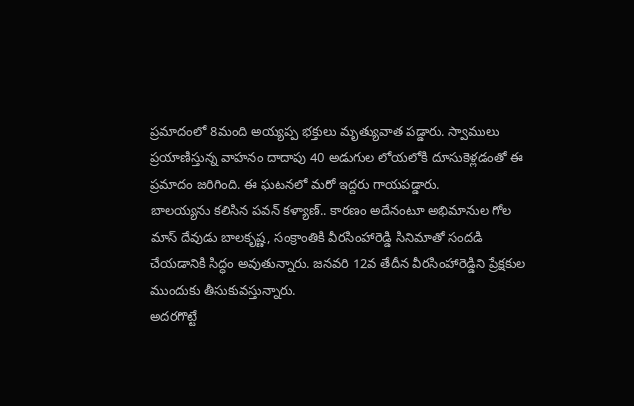ప్రమాదంలో 8మంది అయ్యప్ప భక్తులు మృత్యువాత పడ్డారు. స్వాములు ప్రయాణిస్తున్న వాహనం దాదాపు 40 అడుగుల లోయలోకి దూసుకెళ్లడంతో ఈ ప్రమాదం జరిగింది. ఈ ఘటనలో మరో ఇద్దరు గాయపడ్డారు.
బాలయ్యను కలిసిన పవన్ కళ్యాణ్.. కారణం అదేనంటూ అభిమానుల గోల
మాస్ దేవుడు బాలకృష్ణ, సంక్రాంతికి వీరసింహారెడ్డి సినిమాతో సందడి చేయడానికి సిద్ధం అవుతున్నారు. జనవరి 12వ తేదీన వీరసింహారెడ్డిని ప్రేక్షకుల ముందుకు తీసుకువస్తున్నారు.
అదరగొట్టే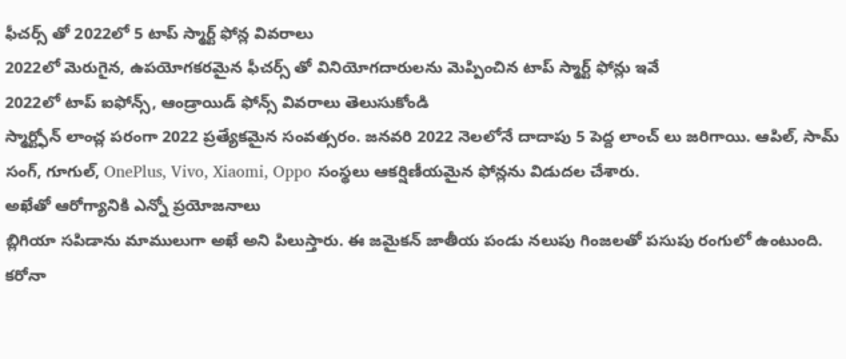ఫీచర్స్ తో 2022లో 5 టాప్ స్మార్ట్ ఫోన్ల వివరాలు
2022లో మెరుగైన, ఉపయోగకరమైన ఫీచర్స్ తో వినియోగదారులను మెప్పించిన టాప్ స్మార్ట్ ఫోన్లు ఇవే
2022లో టాప్ ఐఫోన్స్, ఆండ్రాయిడ్ ఫోన్స్ వివరాలు తెలుసుకోండి
స్మార్ట్ఫోన్ లాంచ్ల పరంగా 2022 ప్రత్యేకమైన సంవత్సరం. జనవరి 2022 నెలలోనే దాదాపు 5 పెద్ద లాంచ్ లు జరిగాయి. ఆపిల్, సామ్ సంగ్, గూగుల్, OnePlus, Vivo, Xiaomi, Oppo సంస్థలు ఆకర్షిణీయమైన ఫోన్లను విడుదల చేశారు.
అఖేతో ఆరోగ్యానికి ఎన్నో ప్రయోజనాలు
బ్లిగియా సపిడాను మాములుగా అఖే అని పిలుస్తారు. ఈ జమైకన్ జాతీయ పండు నలుపు గింజలతో పసుపు రంగులో ఉంటుంది.
కరోనా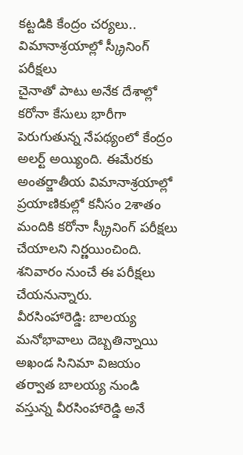కట్టడికి కేంద్రం చర్యలు.. విమానాశ్రయాల్లో స్క్రీనింగ్ పరీక్షలు
చైనాతో పాటు అనేక దేశాల్లో కరోనా కేసులు భారీగా పెరుగుతున్న నేపథ్యంలో కేంద్రం అలర్ట్ అయ్యింది. ఈమేరకు అంతర్జాతీయ విమానాశ్రయాల్లో ప్రయాణికుల్లో కనీసం 2శాతం మందికి కరోనా స్క్రీనింగ్ పరీక్షలు చేయాలని నిర్ణయించింది. శనివారం నుంచే ఈ పరీక్షలు చేయనున్నారు.
వీరసింహారెడ్డి: బాలయ్య మనోభావాలు దెబ్బతిన్నాయి
అఖండ సినిమా విజయం తర్వాత బాలయ్య నుండి వస్తున్న వీరసింహారెడ్డి అనే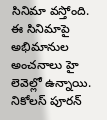సినిమా వస్తోంది. ఈ సినిమాపై అభిమానుల అంచనాలు హై లెవెల్లో ఉన్నాయి.
నికోలస్ పూరన్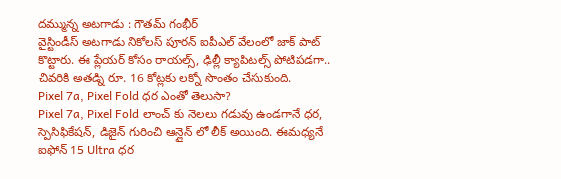దమ్మున్న అటగాడు : గౌతమ్ గంభీర్
వైస్టిండీస్ అటగాడు నికోలస్ పూరన్ ఐపీఎల్ వేలంలో జాక్ పాట్ కొట్టారు. ఈ ప్లేయర్ కోసం రాయల్స్, ఢిల్లీ క్యాపిటల్స్ పోటిపడగా.. చివరికి అతడ్ని రూ. 16 కోట్లకు లక్నో సొంతం చేసుకుంది.
Pixel 7a, Pixel Fold ధర ఎంతో తెలుసా?
Pixel 7a, Pixel Fold లాంచ్ కు నెలలు గడువు ఉండగానే ధర, స్పెసిఫికేషన్, డిజైన్ గురించి ఆన్లైన్ లో లీక్ అయింది. ఈమధ్యనే ఐఫోన్ 15 Ultra ధర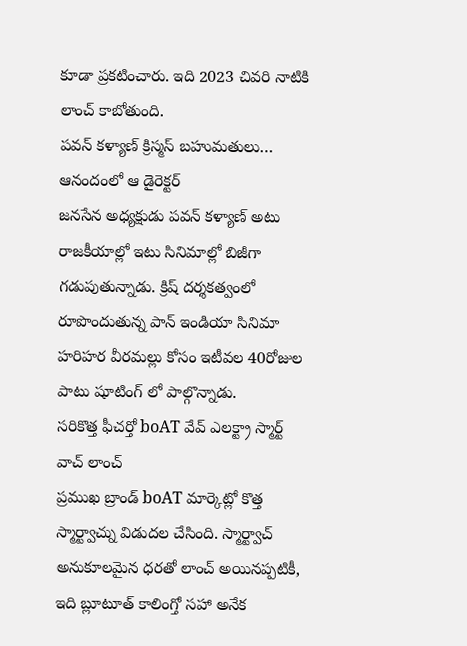కూడా ప్రకటించారు. ఇది 2023 చివరి నాటికి లాంచ్ కాబోతుంది.
పవన్ కళ్యాణ్ క్రిస్మస్ బహుమతులు… ఆనందంలో ఆ డైరెక్టర్
జనసేన అధ్యక్షుడు పవన్ కళ్యాణ్ అటు రాజకీయాల్లో ఇటు సినిమాల్లో బిజీగా గడుపుతున్నాడు. క్రిష్ దర్శకత్వంలో రూపొందుతున్న పాన్ ఇండియా సినిమా హరిహర వీరమల్లు కోసం ఇటీవల 40రోజుల పాటు షూటింగ్ లో పాల్గొన్నాడు.
సరికొత్త ఫీచర్తో boAT వేవ్ ఎలక్ట్రా స్మార్ట్ వాచ్ లాంచ్
ప్రముఖ బ్రాండ్ boAT మార్కెట్లో కొత్త స్మార్ట్వాచ్ను విడుదల చేసింది. స్మార్ట్వాచ్ అనుకూలమైన ధరతో లాంచ్ అయినప్పటికీ, ఇది బ్లూటూత్ కాలింగ్తో సహా అనేక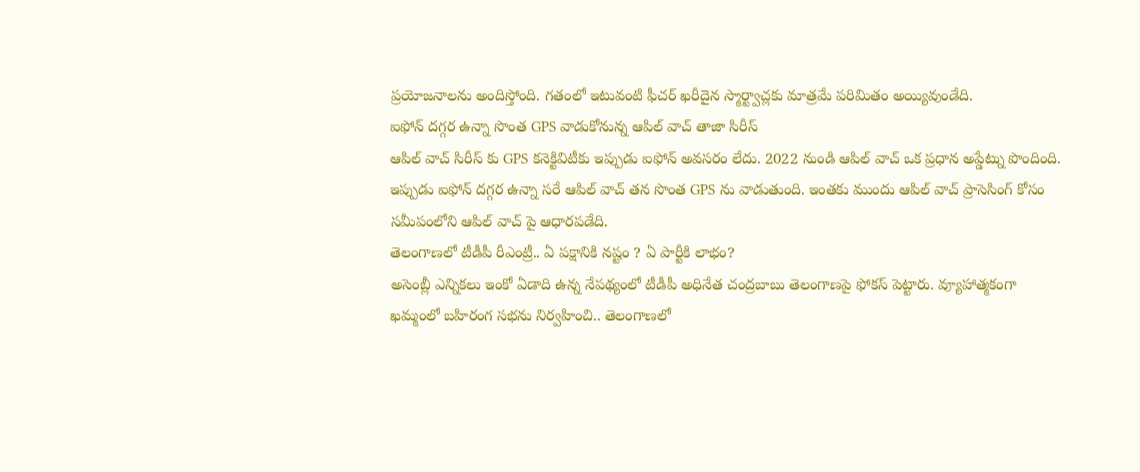ప్రయోజనాలను అందిస్తోంది. గతంలో ఇటువంటి ఫీచర్ ఖరీదైన స్మార్ట్వాచ్లకు మాత్రమే పరిమితం అయ్యివుండేది.
ఐఫోన్ దగ్గర ఉన్నా సొంత GPS వాడుకోనున్న ఆపిల్ వాచ్ తాజా సిరీస్
ఆపిల్ వాచ్ సిరీస్ కు GPS కనెక్టివిటీకు ఇప్పుడు ఐఫోన్ అవసరం లేదు. 2022 నుండి ఆపిల్ వాచ్ ఒక ప్రధాన అప్డేట్ను పొందింది. ఇప్పుడు ఐఫోన్ దగ్గర ఉన్నా సరే ఆపిల్ వాచ్ తన సొంత GPS ను వాడుతుంది. ఇంతకు ముందు ఆపిల్ వాచ్ ప్రాసెసింగ్ కోసం సమీపంలోని ఆపిల్ వాచ్ పై ఆధారపడేది.
తెలంగాణలో టీడీపీ రీఎంట్రీ.. ఏ పక్షానికి నష్టం ? ఏ పార్టీకి లాభం?
అసెంబ్లీ ఎన్నికలు ఇంకో ఏడాది ఉన్న నేపథ్యంలో టీడీపీ అధినేత చంద్రబాబు తెలంగాణపై ఫోకస్ పెట్టారు. వ్యూహాత్మకంగా ఖమ్మంలో బహిరంగ సభను నిర్వహించి.. తెలంగాణలో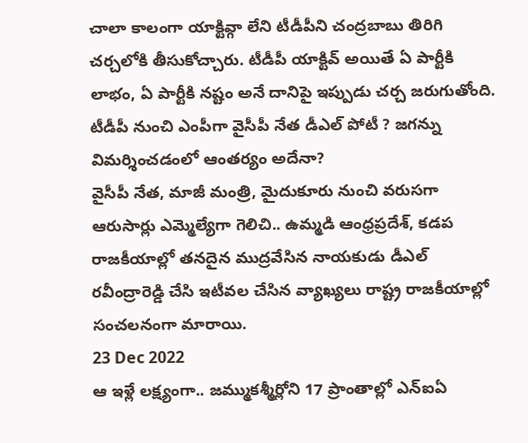చాలా కాలంగా యాక్టివ్గా లేని టీడీపీని చంద్రబాబు తిరిగి చర్చలోకి తీసుకోచ్చారు. టీడీపీ యాక్టివ్ అయితే ఏ పార్టీకి లాభం, ఏ పార్టీకి నష్టం అనే దానిపై ఇప్పుడు చర్చ జరుగుతోంది.
టీడీపీ నుంచి ఎంపీగా వైసీపీ నేత డీఎల్ పోటీ ? జగన్ను విమర్శించడంలో ఆంతర్యం అదేనా?
వైసీపీ నేత, మాజీ మంత్రి, మైదుకూరు నుంచి వరుసగా ఆరుసార్లు ఎమ్మెల్యేగా గెలిచి.. ఉమ్మడి ఆంధ్రప్రదేశ్, కడప రాజకీయాల్లో తనదైన ముద్రవేసిన నాయకుడు డీఎల్ రవీంద్రారెడ్డి చేసి ఇటీవల చేసిన వ్యాఖ్యలు రాష్ట్ర రాజకీయాల్లో సంచలనంగా మారాయి.
23 Dec 2022
ఆ ఇళ్లే లక్ష్యంగా.. జమ్ముకశ్మీర్లోని 17 ప్రాంతాల్లో ఎన్ఐఏ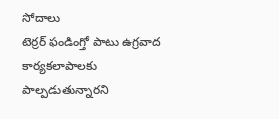సోదాలు
టెర్రర్ ఫండింగ్తో పాటు ఉగ్రవాద కార్యకలాపాలకు పాల్పడుతున్నారని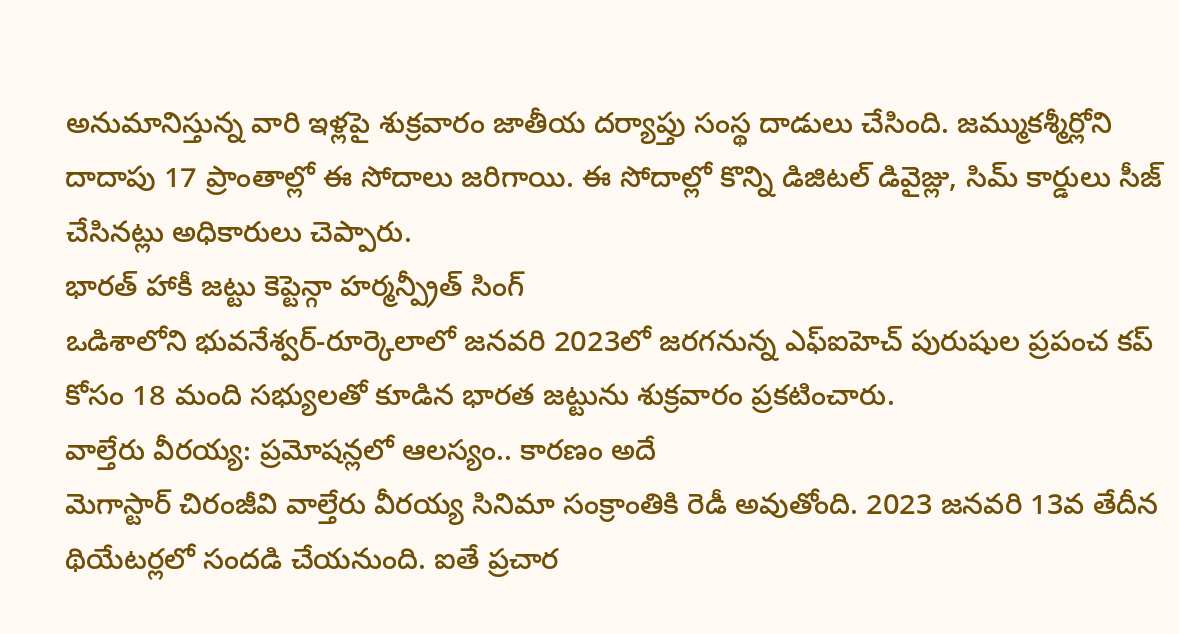అనుమానిస్తున్న వారి ఇళ్లపై శుక్రవారం జాతీయ దర్యాప్తు సంస్థ దాడులు చేసింది. జమ్ముకశ్మీర్లోని దాదాపు 17 ప్రాంతాల్లో ఈ సోదాలు జరిగాయి. ఈ సోదాల్లో కొన్ని డిజిటల్ డివైజ్లు, సిమ్ కార్డులు సీజ్ చేసినట్లు అధికారులు చెప్పారు.
భారత్ హాకీ జట్టు కెప్టెన్గా హర్మన్ప్రీత్ సింగ్
ఒడిశాలోని భువనేశ్వర్-రూర్కెలాలో జనవరి 2023లో జరగనున్న ఎఫ్ఐహెచ్ పురుషుల ప్రపంచ కప్ కోసం 18 మంది సభ్యులతో కూడిన భారత జట్టును శుక్రవారం ప్రకటించారు.
వాల్తేరు వీరయ్య: ప్రమోషన్లలో ఆలస్యం.. కారణం అదే
మెగాస్టార్ చిరంజీవి వాల్తేరు వీరయ్య సినిమా సంక్రాంతికి రెడీ అవుతోంది. 2023 జనవరి 13వ తేదీన థియేటర్లలో సందడి చేయనుంది. ఐతే ప్రచార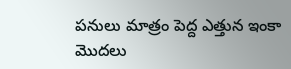పనులు మాత్రం పెద్ద ఎత్తున ఇంకా మొదలు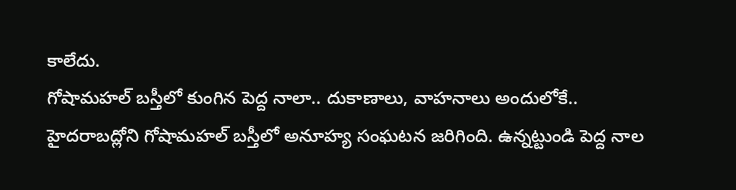కాలేదు.
గోషామహల్ బస్తీలో కుంగిన పెద్ద నాలా.. దుకాణాలు, వాహనాలు అందులోకే..
హైదరాబద్లోని గోషామహల్ బస్తీలో అనూహ్య సంఘటన జరిగింది. ఉన్నట్టుండి పెద్ద నాల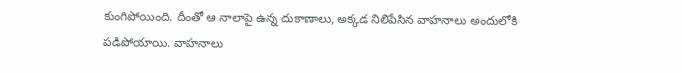కుంగిపోయింది. దీంతో ఆ నాలాపై ఉన్న దుకాణాలు, అక్కడ నిలిపేసిన వాహనాలు అందులోకి పడిపోయాయి. వాహనాలు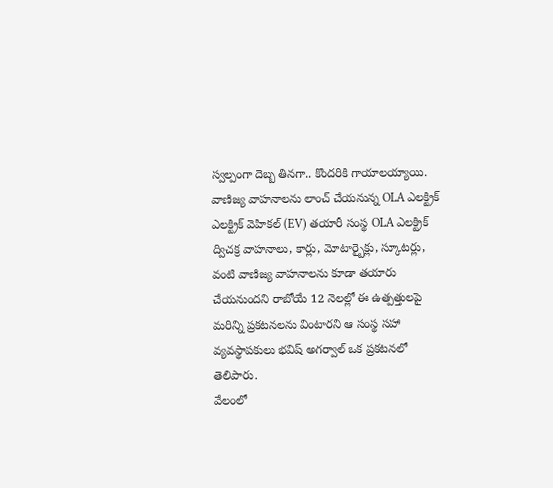స్వల్పంగా దెబ్బ తినగా.. కొందరికి గాయాలయ్యాయి.
వాణిజ్య వాహనాలను లాంచ్ చేయనున్న OLA ఎలక్ట్రిక్
ఎలక్ట్రిక్ వెహికల్ (EV) తయారీ సంస్థ OLA ఎలక్ట్రిక్ ద్విచక్ర వాహనాలు, కార్లు, మోటార్బైక్లు, స్కూటర్లు, వంటి వాణిజ్య వాహనాలను కూడా తయారు చేయనుందని రాబోయే 12 నెలల్లో ఈ ఉత్పత్తులపై మరిన్ని ప్రకటనలను వింటారని ఆ సంస్థ సహా వ్యవస్థాపకులు భవిష్ అగర్వాల్ ఒక ప్రకటనలో తెలిపారు.
వేలంలో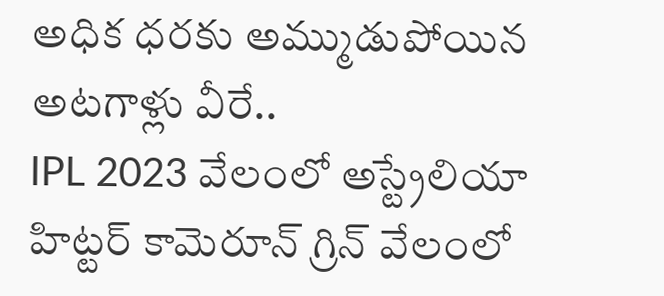అధిక ధరకు అమ్ముడుపోయిన అటగాళ్లు వీరే..
IPL 2023 వేలంలో అస్ట్రేలియా హిట్టర్ కామెరూన్ గ్రిన్ వేలంలో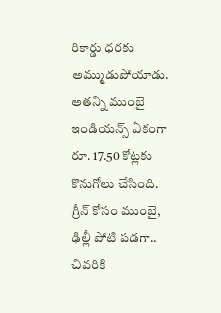రికార్డు ధరకు అమ్ముడుపోయాడు. అతన్ని ముంబై ఇండియన్స్ ఏకంగా రూ. 17.50 కోట్లకు కొనుగోలు చేసింది. గ్రీన్ కోసం ముంబై, ఢిల్లీ పోటి పడగా.. చివరికి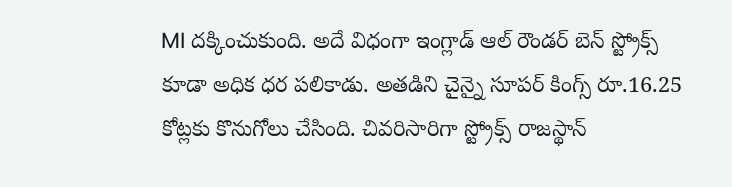MI దక్కించుకుంది. అదే విధంగా ఇంగ్లాడ్ ఆల్ రౌండర్ బెన్ స్ట్రోక్స్ కూడా అధిక ధర పలికాడు. అతడిని చైన్నై సూపర్ కింగ్స్ రూ.16.25 కోట్లకు కొనుగోలు చేసింది. చివరిసారిగా స్ట్రోక్స్ రాజస్థాన్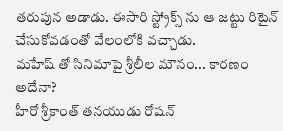తరుపున అడాడు. ఈసారి స్ట్రోక్స్ ను ఆ జట్టు రిటైన్ చేసుకోవడంతో వేలంలోకి వచ్చాడు.
మహేష్ తో సినిమాపై శ్రీలీల మౌనం... కారణం అదేనా?
హీరో శ్రీకాంత్ తనయుడు రోషన్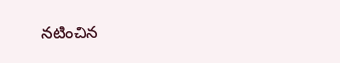నటించిన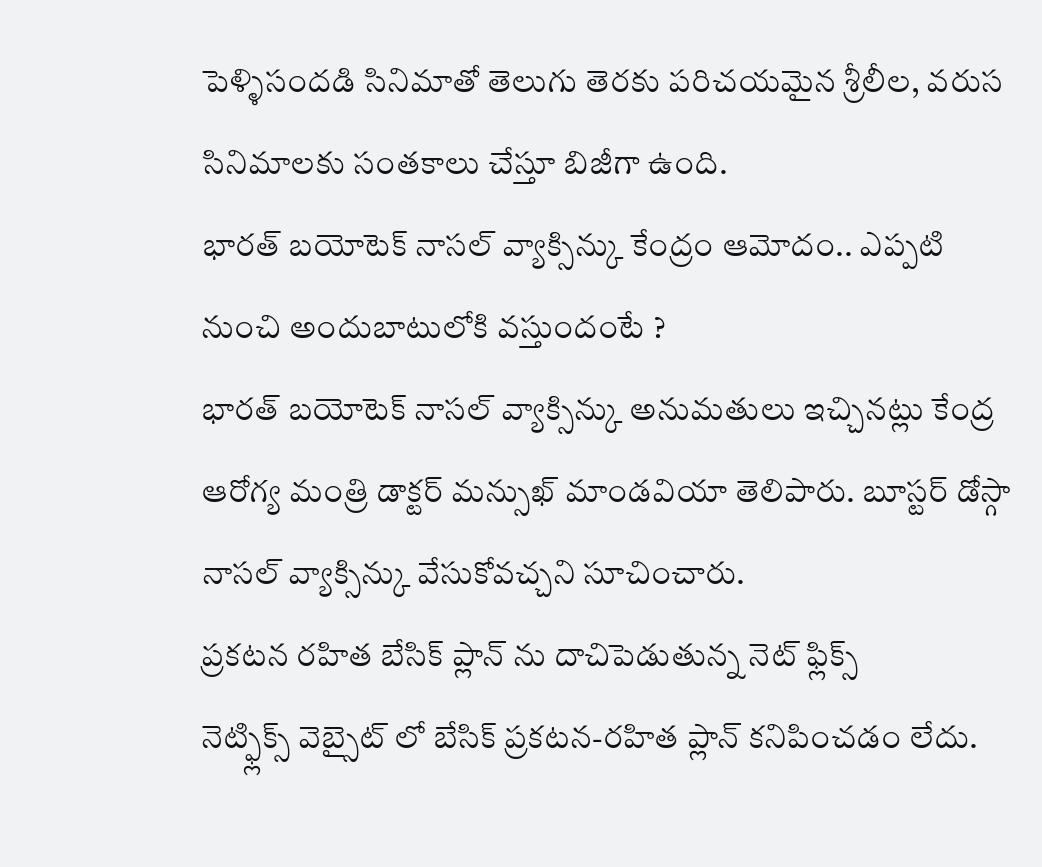పెళ్ళిసందడి సినిమాతో తెలుగు తెరకు పరిచయమైన శ్రీలీల, వరుస సినిమాలకు సంతకాలు చేస్తూ బిజీగా ఉంది.
భారత్ బయోటెక్ నాసల్ వ్యాక్సిన్కు కేంద్రం ఆమోదం.. ఎప్పటి నుంచి అందుబాటులోకి వస్తుందంటే ?
భారత్ బయోటెక్ నాసల్ వ్యాక్సిన్కు అనుమతులు ఇచ్చినట్లు కేంద్ర ఆరోగ్య మంత్రి డాక్టర్ మన్సుఖ్ మాండవియా తెలిపారు. బూస్టర్ డోస్గా నాసల్ వ్యాక్సిన్కు వేసుకోవచ్చని సూచించారు.
ప్రకటన రహిత బేసిక్ ప్లాన్ ను దాచిపెడుతున్న నెట్ ఫ్లిక్స్
నెట్ఫ్లిక్స్ వెబ్సైట్ లో బేసిక్ ప్రకటన-రహిత ప్లాన్ కనిపించడం లేదు.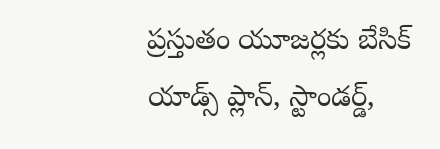ప్రస్తుతం యూజర్లకు బేసిక్ యాడ్స్ ప్లాన్, స్టాండర్డ్,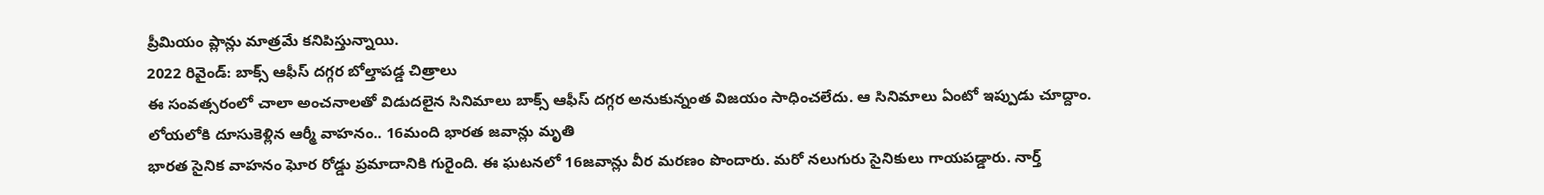ప్రీమియం ప్లాన్లు మాత్రమే కనిపిస్తున్నాయి.
2022 రివైండ్: బాక్స్ ఆఫీస్ దగ్గర బోల్తాపడ్డ చిత్రాలు
ఈ సంవత్సరంలో చాలా అంచనాలతో విడుదలైన సినిమాలు బాక్స్ ఆఫీస్ దగ్గర అనుకున్నంత విజయం సాధించలేదు. ఆ సినిమాలు ఏంటో ఇప్పుడు చూద్దాం.
లోయలోకి దూసుకెళ్లిన ఆర్మీ వాహనం.. 16మంది భారత జవాన్లు మృతి
భారత సైనిక వాహనం ఘోర రోడ్డు ప్రమాదానికి గురైంది. ఈ ఘటనలో 16జవాన్లు వీర మరణం పొందారు. మరో నలుగురు సైనికులు గాయపడ్డారు. నార్త్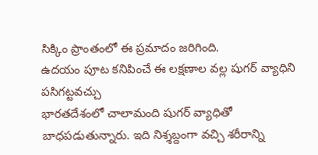సిక్కిం ప్రాంతంలో ఈ ప్రమాదం జరిగింది.
ఉదయం పూట కనిపించే ఈ లక్షణాల వల్ల షుగర్ వ్యాధిని పసిగట్టవచ్చు
భారతదేశంలో చాలామంది షుగర్ వ్యాధితో బాధపడుతున్నారు. ఇది నిశ్శబ్దంగా వచ్చి శరీరాన్ని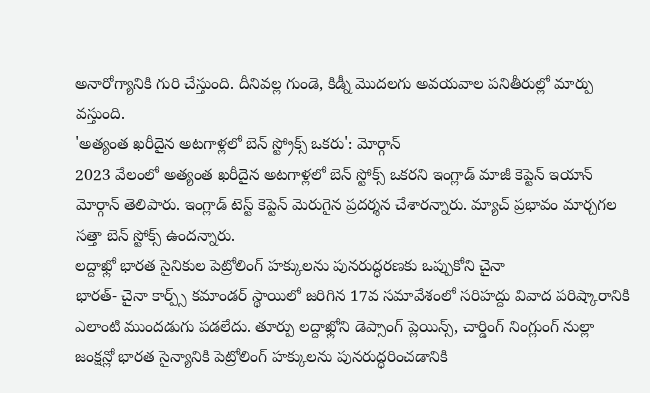అనారోగ్యానికి గురి చేస్తుంది. దీనివల్ల గుండె, కిడ్నీ మొదలగు అవయవాల పనితీరుల్లో మార్పు వస్తుంది.
'అత్యంత ఖరీదైన అటగాళ్లలో బెన్ స్ట్రోక్స్ ఒకరు': మోర్గాన్
2023 వేలంలో అత్యంత ఖరీదైన అటగాళ్లలో బెన్ స్టోక్స్ ఒకరని ఇంగ్లాడ్ మాజీ కెప్టెన్ ఇయాన్ మోర్గాన్ తెలిపారు. ఇంగ్లాడ్ టెస్ట్ కెప్టెన్ మెరుగైన ప్రదర్శన చేశారన్నారు. మ్యాచ్ ప్రభావం మార్చగల సత్తా బెన్ స్టోక్స్ ఉందన్నారు.
లద్దాఖ్లో భారత సైనికుల పెట్రోలింగ్ హక్కులను పునరుద్ధరణకు ఒప్పుకోని చైనా
భారత్- చైనా కార్ప్స్ కమాండర్ స్థాయిలో జరిగిన 17వ సమావేశంలో సరిహద్దు వివాద పరిష్కారానికి ఎలాంటి ముందడుగు పడలేదు. తూర్పు లద్దాఖ్లోని డెప్సాంగ్ ప్లెయిన్స్, చార్డింగ్ నింగ్లుంగ్ నుల్లా జంక్షన్లో భారత సైన్యానికి పెట్రోలింగ్ హక్కులను పునరుద్ధరించడానికి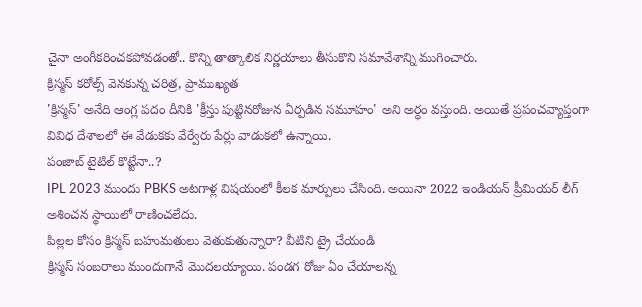చైనా అంగీకరించకపోవడంతో.. కొన్ని తాత్కాలిక నిర్ణయాలు తీసుకొని సమావేశాన్ని ముగించారు.
క్రిస్మస్ కరోల్స్ వెనకున్న చరిత్ర, ప్రాముఖ్యత
'క్రిస్మస్' అనేది ఆంగ్ల పదం దీనికి 'క్రీస్తు పుట్టినరోజున ఏర్పడిన సమూహం' అని అర్ధం వస్తుంది. అయితే ప్రపంచవ్యాప్తంగా వివిధ దేశాలలో ఈ వేడుకకు వేర్వేరు పేర్లు వాడుకలో ఉన్నాయి.
పంజాబ్ టైటిల్ కొట్టేనా..?
IPL 2023 ముందు PBKS అటగాళ్ల విషయంలో కీలక మార్పులు చేసింది. అయినా 2022 ఇండియన్ ప్రీమియర్ లీగ్ అశించన స్థాయిలో రాణించలేదు.
పిల్లల కోసం క్రిస్మస్ బహుమతులు వెతుకుతున్నారా? వీటిని ట్రై చేయండి
క్రిస్మస్ సంబరాలు ముందుగానే మొదలయ్యాయి. పండగ రోజు ఏం చేయాలన్న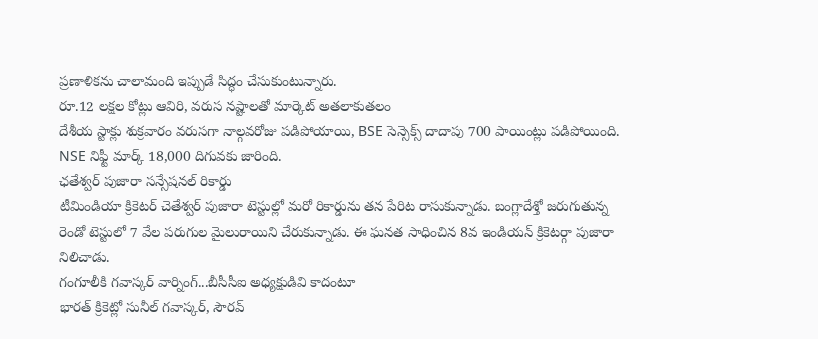ప్రణాళికను చాలామంది ఇప్పుడే సిద్ధం చేసుకుంటున్నారు.
రూ.12 లక్షల కోట్లు ఆవిరి, వరుస నష్టాలతో మార్కెట్ అతలాకుతలం
దేశీయ స్టాక్లు శుక్రవారం వరుసగా నాల్గవరోజు పడిపోయాయి, BSE సెన్సెక్స్ దాదాపు 700 పాయింట్లు పడిపోయింది. NSE నిఫ్టీ మార్క్ 18,000 దిగువకు జారింది.
ఛతేశ్వర్ పుజారా సన్సేషనల్ రికార్డు
టీమిండియా క్రికెటర్ చెతేశ్వర్ పుజారా టెస్టుల్లో మరో రికార్డును తన పేరిట రాసుకున్నాడు. బంగ్లాదేశ్తో జరుగుతున్న రెండో టెస్టులో 7 వేల పరుగుల మైలురాయిని చేరుకున్నాడు. ఈ ఘనత సాధించిన 8వ ఇండియన్ క్రికెటర్గా పుజారా నిలిచాడు.
గంగూలీకి గవాస్కర్ వార్నింగ్...బీసీసీఐ అధ్యక్షుడివి కాదంటూ
భారత్ క్రికెట్లో సునీల్ గవాస్కర్, సౌరవ్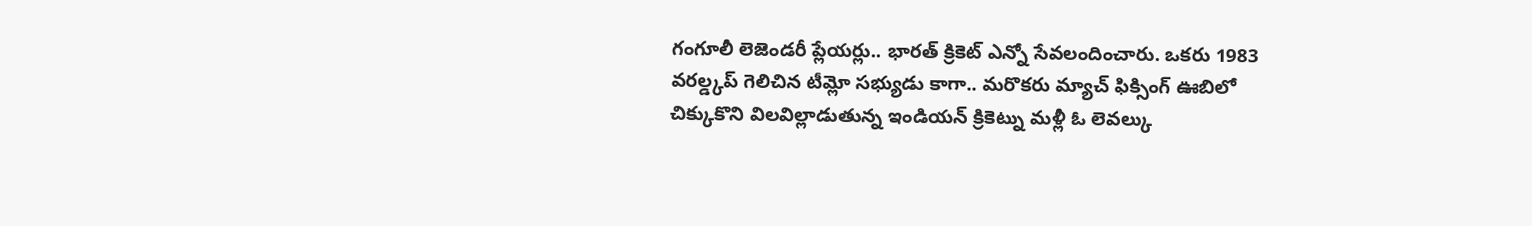గంగూలీ లెజెండరీ ప్లేయర్లు.. భారత్ క్రికెట్ ఎన్నో సేవలందించారు. ఒకరు 1983 వరల్డ్కప్ గెలిచిన టీమ్లో సభ్యుడు కాగా.. మరొకరు మ్యాచ్ ఫిక్సింగ్ ఊబిలో చిక్కుకొని విలవిల్లాడుతున్న ఇండియన్ క్రికెట్ను మళ్లీ ఓ లెవల్కు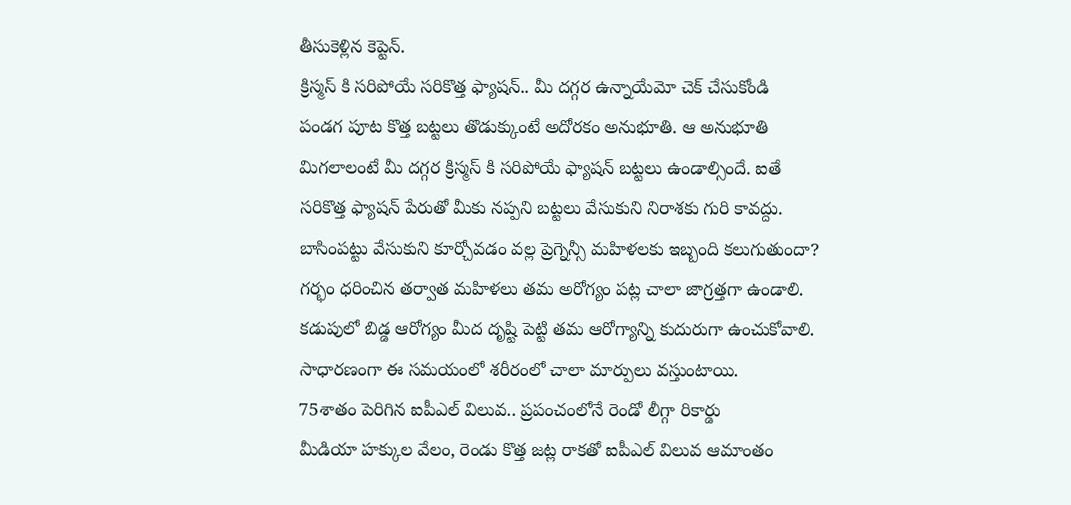తీసుకెళ్లిన కెప్టెన్.
క్రిస్మస్ కి సరిపోయే సరికొత్త ఫ్యాషన్.. మీ దగ్గర ఉన్నాయేమో చెక్ చేసుకోండి
పండగ పూట కొత్త బట్టలు తొడుక్కుంటే అదోరకం అనుభూతి. ఆ అనుభూతి మిగలాలంటే మీ దగ్గర క్రిస్మస్ కి సరిపోయే ఫ్యాషన్ బట్టలు ఉండాల్సిందే. ఐతే సరికొత్త ఫ్యాషన్ పేరుతో మీకు నప్పని బట్టలు వేసుకుని నిరాశకు గురి కావద్దు.
బాసింపట్టు వేసుకుని కూర్చోవడం వల్ల ప్రెగ్నెన్సీ మహిళలకు ఇబ్బంది కలుగుతుందా?
గర్భం ధరించిన తర్వాత మహిళలు తమ అరోగ్యం పట్ల చాలా జాగ్రత్తగా ఉండాలి. కడుపులో బిడ్డ ఆరోగ్యం మీద దృష్టి పెట్టి తమ ఆరోగ్యాన్ని కుదురుగా ఉంచుకోవాలి. సాధారణంగా ఈ సమయంలో శరీరంలో చాలా మార్పులు వస్తుంటాయి.
75శాతం పెరిగిన ఐపీఎల్ విలువ.. ప్రపంచంలోనే రెండో లీగ్గా రికార్డు
మీడియా హక్కుల వేలం, రెండు కొత్త జట్ల రాకతో ఐపీఎల్ విలువ ఆమాంతం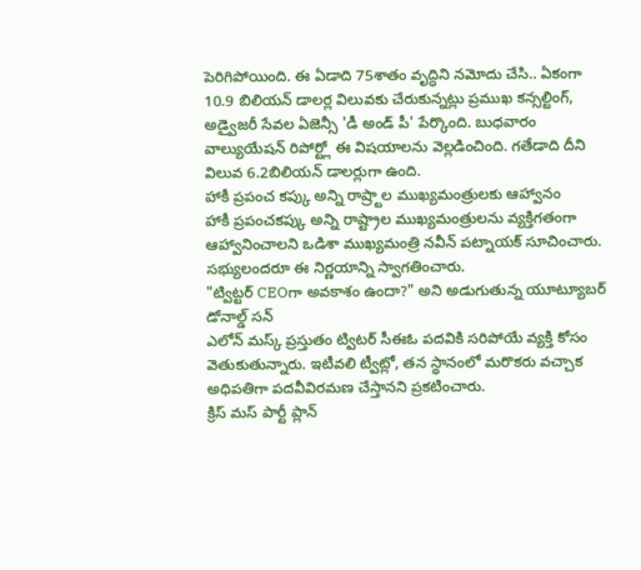పెరిగిపోయింది. ఈ ఏడాది 75శాతం వృద్ధిని నమోదు చేసి.. ఏకంగా 10.9 బిలియన్ డాలర్ల విలువకు చేరుకున్నట్లు ప్రముఖ కన్సల్టింగ్, అడ్వైజరీ సేవల ఏజెన్సీ 'డీ అండ్ పీ' పేర్కొంది. బుధవారం వాల్యుయేషన్ రిపోర్ట్లో ఈ విషయాలను వెల్లడించింది. గతేడాది దీని విలువ 6.2బిలియన్ డాలర్లుగా ఉంది.
హాకీ ప్రపంచ కప్కు అన్ని రాష్ర్టాల ముఖ్యమంత్రులకు ఆహ్వానం
హాకీ ప్రపంచకప్కు అన్ని రాష్ట్రాల ముఖ్యమంత్రులను వ్యక్తిగతంగా ఆహ్వానించాలని ఒడిశా ముఖ్యమంత్రి నవీన్ పట్నాయక్ సూచించారు. సభ్యులందరూ ఈ నిర్ణయాన్ని స్వాగతించారు.
"ట్విట్టర్ CEOగా అవకాశం ఉందా?" అని అడుగుతున్న యూట్యూబర్ డోనాల్డ్ సన్
ఎలోన్ మస్క్ ప్రస్తుతం ట్విటర్ సీఈఓ పదవికి సరిపోయే వ్యక్తి కోసం వెతుకుతున్నారు. ఇటీవలి ట్వీట్లో, తన స్థానంలో మరొకరు వచ్చాక అధిపతిగా పదవీవిరమణ చేస్తానని ప్రకటించారు.
క్రిస్ మస్ పార్టీ ప్లాన్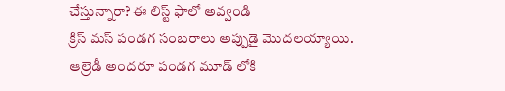చేస్తున్నారా? ఈ లిస్ట్ ఫాలో అవ్వండి
క్రిస్ మస్ పండగ సంబరాలు అప్పుడై మొదలయ్యాయి. ఆల్రెడీ అందరూ పండగ మూడ్ లోకి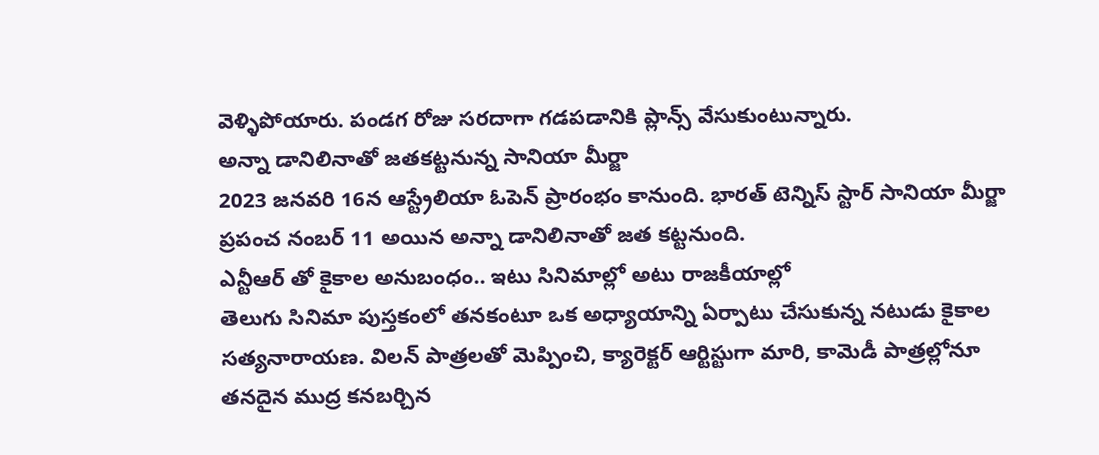వెళ్ళిపోయారు. పండగ రోజు సరదాగా గడపడానికి ప్లాన్స్ వేసుకుంటున్నారు.
అన్నా డానిలినాతో జతకట్టనున్న సానియా మీర్జా
2023 జనవరి 16న ఆస్ట్రేలియా ఓపెన్ ప్రారంభం కానుంది. భారత్ టెన్నిస్ స్టార్ సానియా మీర్జా ప్రపంచ నంబర్ 11 అయిన అన్నా డానిలినాతో జత కట్టనుంది.
ఎన్టీఆర్ తో కైకాల అనుబంధం.. ఇటు సినిమాల్లో అటు రాజకీయాల్లో
తెలుగు సినిమా పుస్తకంలో తనకంటూ ఒక అధ్యాయాన్ని ఏర్పాటు చేసుకున్న నటుడు కైకాల సత్యనారాయణ. విలన్ పాత్రలతో మెప్పించి, క్యారెక్టర్ ఆర్టిస్టుగా మారి, కామెడీ పాత్రల్లోనూ తనదైన ముద్ర కనబర్చిన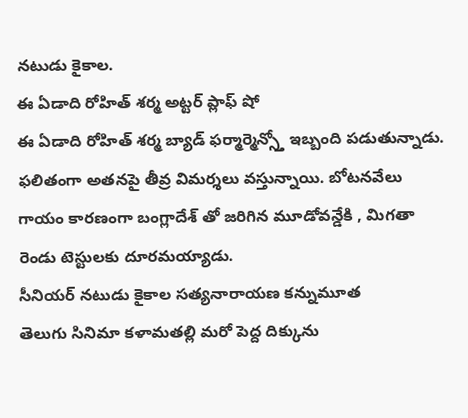నటుడు కైకాల.
ఈ ఏడాది రోహిత్ శర్మ అట్టర్ ప్లాఫ్ షో
ఈ ఏడాది రోహిత్ శర్మ బ్యాడ్ ఫర్మార్మెన్స్తో ఇబ్బంది పడుతున్నాడు. ఫలితంగా అతనపై తీవ్ర విమర్శలు వస్తున్నాయి. బోటనవేలు గాయం కారణంగా బంగ్లాదేశ్ తో జరిగిన మూడోవన్డేకి , మిగతా రెండు టెస్టులకు దూరమయ్యాడు.
సీనియర్ నటుడు కైకాల సత్యనారాయణ కన్నుమూత
తెలుగు సినిమా కళామతల్లి మరో పెద్ద దిక్కును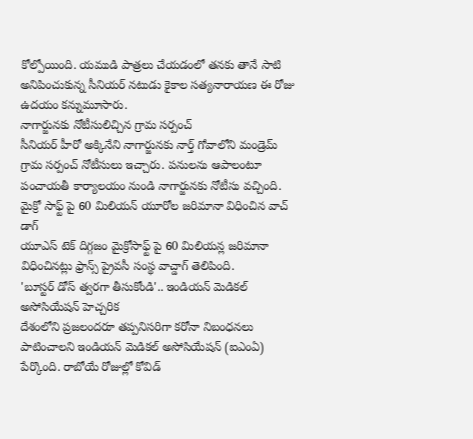కోల్పోయింది. యముడి పాత్రలు చేయడంలో తనకు తానే సాటి అనిపించుకున్న సీనియర్ నటుడు కైకాల సత్యనారాయణ ఈ రోజు ఉదయం కన్నుమూసారు.
నాగార్జునకు నోటీసులిచ్చిన గ్రామ సర్పంచ్
సీనియర్ హీరో అక్కినేని నాగార్జునకు నార్త్ గోవాలోని మండ్రెమ్ గ్రామ సర్పంచ్ నోటీసులు ఇచ్చారు. పనులను ఆపాలంటూ పంచాయతీ కార్యాలయం నుండి నాగార్జునకు నోటీసు వచ్చింది.
మైక్రో సాఫ్ట్ పై 60 మిలియన్ యూరోల జరిమానా విధించిన వాచ్ డాగ్
యూఎస్ టెక్ దిగ్గజం మైక్రోసాఫ్ట్ పై 60 మిలియన్ల జరిమానా విధించినట్లు ఫ్రాన్స్ ప్రైవసీ సంస్థ వాచ్డాగ్ తెలిపింది.
'బూస్టర్ డోస్ త్వరగా తీసుకోండి'.. ఇండియన్ మెడికల్ అసోసియేషన్ హెచ్చరిక
దేశంలోని ప్రజలందరూ తప్పనిసరిగా కరోనా నిబంధనలు పాటించాలని ఇండియన్ మెడికల్ అసోసియేషన్ (ఐఎంఏ) పేర్కొంది. రాబోయే రోజుల్లో కోవిడ్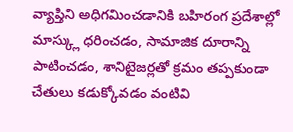వ్యాప్తిని అధిగమించడానికి బహిరంగ ప్రదేశాల్లో మాస్క్లు ధరించడం, సామాజిక దూరాన్ని పాటించడం, శానిటైజర్లతో క్రమం తప్పకుండా చేతులు కడుక్కోవడం వంటివి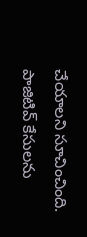చేయాలని సూచించింది. పాజిటివ్ కేసులను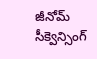జీనోమ్ సీక్వెన్సింగ్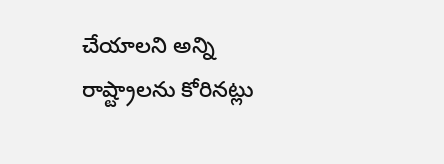చేయాలని అన్ని రాష్ట్రాలను కోరినట్లు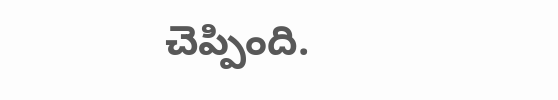చెప్పింది.